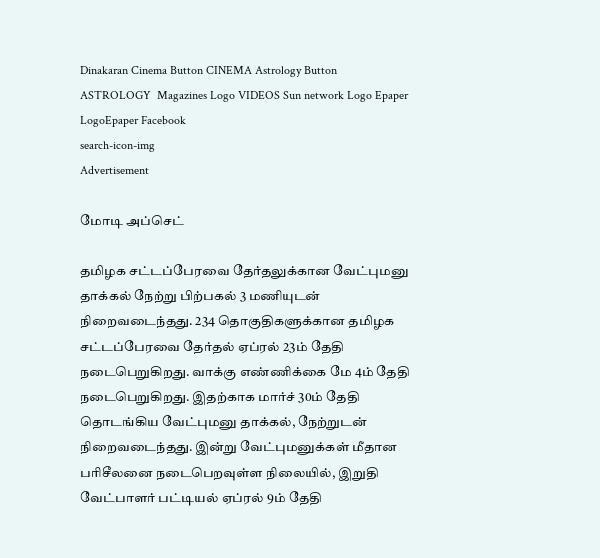Dinakaran Cinema Button CINEMA Astrology Button ASTROLOGY  Magazines Logo VIDEOS Sun network Logo Epaper LogoEpaper Facebook
search-icon-img
Advertisement

மோடி அப்செட்

தமிழக சட்டப்பேரவை தேர்தலுக்கான வேட்புமனு தாக்கல் நேற்று பிற்பகல் 3 மணியுடன் நிறைவடைந்தது. 234 தொகுதிகளுக்கான தமிழக சட்டப்பேரவை தேர்தல் ஏப்ரல் 23ம் தேதி நடைபெறுகிறது. வாக்கு எண்ணிக்கை மே 4ம் தேதி நடைபெறுகிறது. இதற்காக மார்ச் 30ம் தேதி தொடங்கிய வேட்புமனு தாக்கல், நேற்றுடன் நிறைவடைந்தது. இன்று வேட்புமனுக்கள் மீதான பரிசீலனை நடைபெறவுள்ள நிலையில், இறுதி வேட்பாளர் பட்டியல் ஏப்ரல் 9ம் தேதி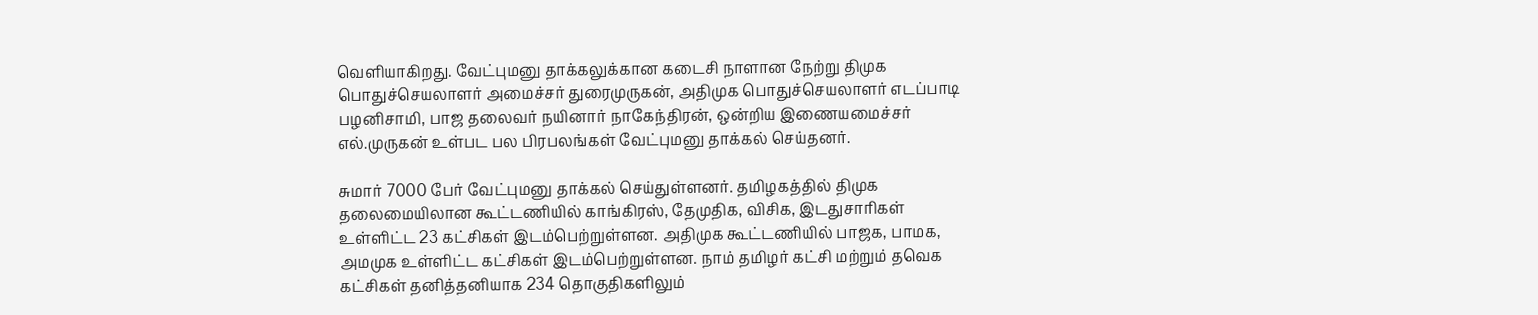வெளியாகிறது. வேட்புமனு தாக்கலுக்கான கடைசி நாளான நேற்று திமுக பொதுச்செயலாளர் அமைச்சர் துரைமுருகன், அதிமுக பொதுச்செயலாளர் எடப்பாடி பழனிசாமி, பாஜ தலைவர் நயினார் நாகேந்திரன், ஒன்றிய இணையமைச்சர் எல்.முருகன் உள்பட பல பிரபலங்கள் வேட்புமனு தாக்கல் செய்தனர்.

சுமார் 7000 பேர் வேட்புமனு தாக்கல் செய்துள்ளனர். தமிழகத்தில் திமுக தலைமையிலான கூட்டணியில் காங்கிரஸ், தேமுதிக, விசிக, இடதுசாரிகள் உள்ளிட்ட 23 கட்சிகள் இடம்பெற்றுள்ளன. அதிமுக கூட்டணியில் பாஜக, பாமக, அமமுக உள்ளிட்ட கட்சிகள் இடம்பெற்றுள்ளன. நாம் தமிழர் கட்சி மற்றும் தவெக கட்சிகள் தனித்தனியாக 234 தொகுதிகளிலும்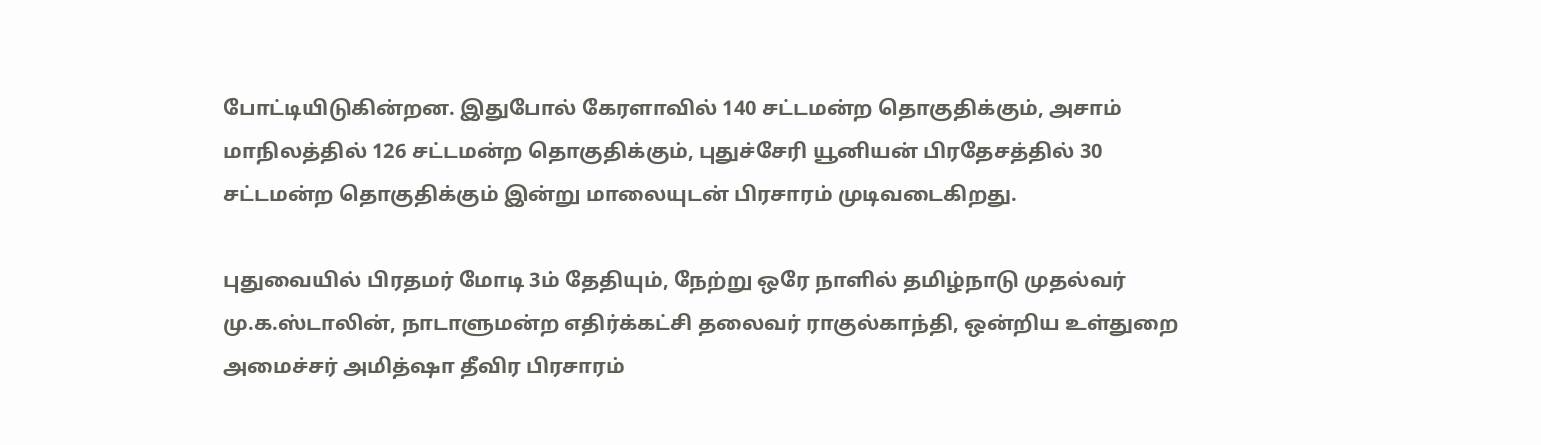போட்டியிடுகின்றன. இதுபோல் கேரளாவில் 140 சட்டமன்ற தொகுதிக்கும், அசாம் மாநிலத்தில் 126 சட்டமன்ற தொகுதிக்கும், புதுச்சேரி யூனியன் பிரதேசத்தில் 30 சட்டமன்ற தொகுதிக்கும் இன்று மாலையுடன் பிரசாரம் முடிவடைகிறது.

புதுவையில் பிரதமர் மோடி 3ம் தேதியும், நேற்று ஒரே நாளில் தமிழ்நாடு முதல்வர் மு.க.ஸ்டாலின், நாடாளுமன்ற எதிர்க்கட்சி தலைவர் ராகுல்காந்தி, ஒன்றிய உள்துறை அமைச்சர் அமித்ஷா தீவிர பிரசாரம்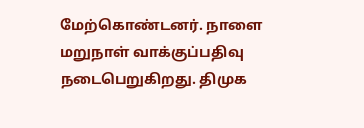மேற்கொண்டனர். நாளை மறுநாள் வாக்குப்பதிவு நடைபெறுகிறது. திமுக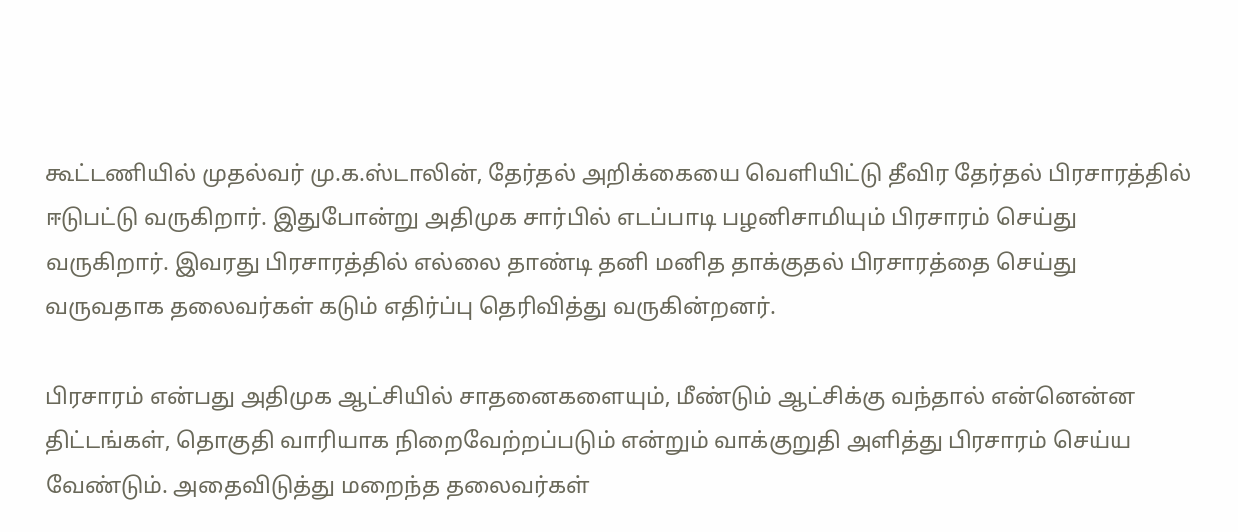கூட்டணியில் முதல்வர் மு.க.ஸ்டாலின், தேர்தல் அறிக்கையை வெளியிட்டு தீவிர தேர்தல் பிரசாரத்தில் ஈடுபட்டு வருகிறார். இதுபோன்று அதிமுக சார்பில் எடப்பாடி பழனிசாமியும் பிரசாரம் செய்து வருகிறார். இவரது பிரசாரத்தில் எல்லை தாண்டி தனி மனித தாக்குதல் பிரசாரத்தை செய்து வருவதாக தலைவர்கள் கடும் எதிர்ப்பு தெரிவித்து வருகின்றனர்.

பிரசாரம் என்பது அதிமுக ஆட்சியில் சாதனைகளையும், மீண்டும் ஆட்சிக்கு வந்தால் என்னென்ன திட்டங்கள், தொகுதி வாரியாக நிறைவேற்றப்படும் என்றும் வாக்குறுதி அளித்து பிரசாரம் செய்ய வேண்டும். அதைவிடுத்து மறைந்த தலைவர்கள்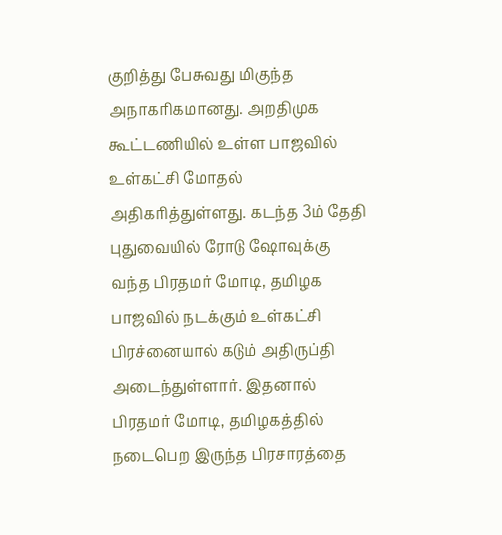குறித்து பேசுவது மிகுந்த அநாகரிகமானது. அறதிமுக கூட்டணியில் உள்ள பாஜவில் உள்கட்சி மோதல் அதிகரித்துள்ளது. கடந்த 3ம் தேதி புதுவையில் ரோடு ஷோவுக்கு வந்த பிரதமர் மோடி, தமிழக பாஜவில் நடக்கும் உள்கட்சி பிரச்னையால் கடும் அதிருப்தி அடைந்துள்ளார். இதனால் பிரதமர் மோடி, தமிழகத்தில் நடைபெற இருந்த பிரசாரத்தை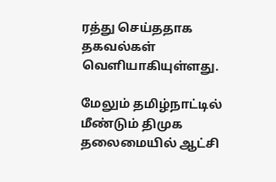ரத்து செய்ததாக தகவல்கள் வெளியாகியுள்ளது.

மேலும் தமிழ்நாட்டில் மீண்டும் திமுக தலைமையில் ஆட்சி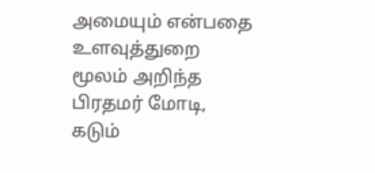அமையும் என்பதை உளவுத்துறை மூலம் அறிந்த பிரதமர் மோடி, கடும்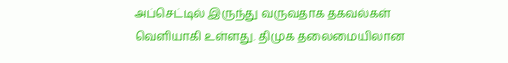அப்செட்டில் இருந்து வருவதாக தகவல்கள் வெளியாகி உள்ளது. திமுக தலைமையிலான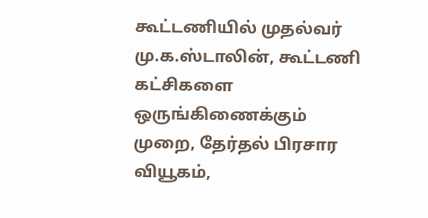கூட்டணியில் முதல்வர் மு.க.ஸ்டாலின், கூட்டணி கட்சிகளை ஒருங்கிணைக்கும் முறை, தேர்தல் பிரசார வியூகம்,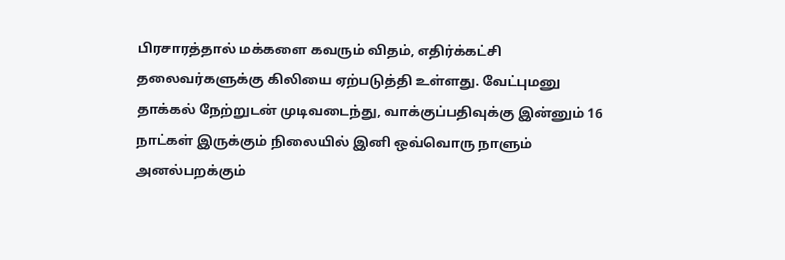பிரசாரத்தால் மக்களை கவரும் விதம், எதிர்க்கட்சி தலைவர்களுக்கு கிலியை ஏற்படுத்தி உள்ளது. வேட்புமனு தாக்கல் நேற்றுடன் முடிவடைந்து, வாக்குப்பதிவுக்கு இன்னும் 16 நாட்கள் இருக்கும் நிலையில் இனி ஒவ்வொரு நாளும் அனல்பறக்கும்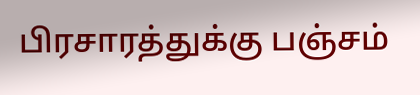பிரசாரத்துக்கு பஞ்சம்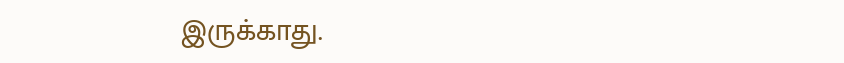இருக்காது.